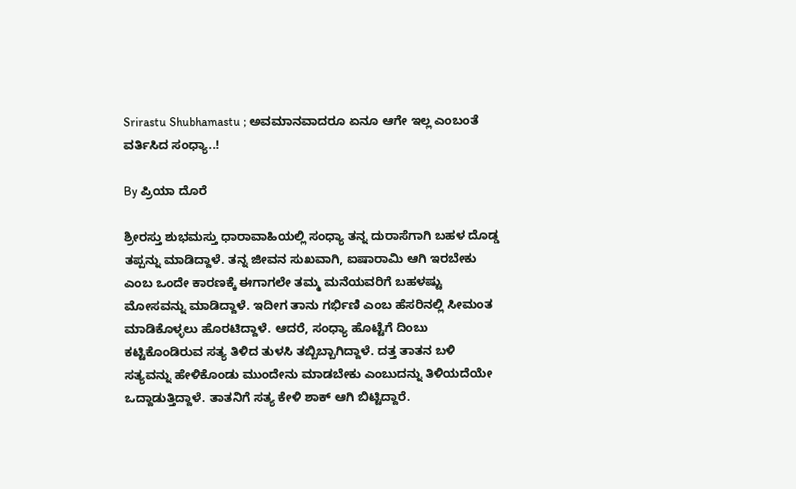Srirastu Shubhamastu ; ಅವಮಾನವಾದರೂ ಏನೂ ಆಗೇ ಇಲ್ಲ ಎಂಬಂತೆ ವರ್ತಿಸಿದ ಸಂಧ್ಯಾ..!

By ಪ್ರಿಯಾ ದೊರೆ

ಶ್ರೀರಸ್ತು ಶುಭಮಸ್ತು ಧಾರಾವಾಹಿಯಲ್ಲಿ ಸಂಧ್ಯಾ ತನ್ನ ದುರಾಸೆಗಾಗಿ ಬಹಳ ದೊಡ್ಡ ತಪ್ಪನ್ನು ಮಾಡಿದ್ದಾಳೆ. ತನ್ನ ಜೀವನ ಸುಖವಾಗಿ, ಐಷಾರಾಮಿ ಆಗಿ ಇರಬೇಕು ಎಂಬ ಒಂದೇ ಕಾರಣಕ್ಕೆ ಈಗಾಗಲೇ ತಮ್ಮ ಮನೆಯವರಿಗೆ ಬಹಳಷ್ಟು ಮೋಸವನ್ನು ಮಾಡಿದ್ದಾಳೆ. ಇದೀಗ ತಾನು ಗರ್ಭಿಣಿ ಎಂಬ ಹೆಸರಿನಲ್ಲಿ ಸೀಮಂತ ಮಾಡಿಕೊಳ್ಳಲು ಹೊರಟಿದ್ದಾಳೆ. ಆದರೆ, ಸಂಧ್ಯಾ ಹೊಟ್ಟೆಗೆ ದಿಂಬು ಕಟ್ಟಿಕೊಂಡಿರುವ ಸತ್ಯ ತಿಳಿದ ತುಳಸಿ ತಬ್ಬಿಬ್ಬಾಗಿದ್ದಾಳೆ. ದತ್ತ ತಾತನ ಬಳಿ ಸತ್ಯವನ್ನು ಹೇಳಿಕೊಂಡು ಮುಂದೇನು ಮಾಡಬೇಕು ಎಂಬುದನ್ನು ತಿಳಿಯದೆಯೇ ಒದ್ದಾಡುತ್ತಿದ್ದಾಳೆ. ತಾತನಿಗೆ ಸತ್ಯ ಕೇಳಿ ಶಾಕ್ ಆಗಿ ಬಿಟ್ಟಿದ್ದಾರೆ.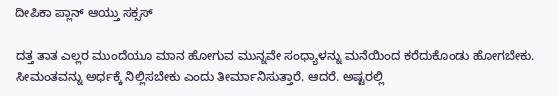ದೀಪಿಕಾ ಪ್ಲಾನ್ ಆಯ್ತು ಸಕ್ಸಸ್

ದತ್ತ ತಾತ ಎಲ್ಲರ ಮುಂದೆಯೂ ಮಾನ ಹೋಗುವ ಮುನ್ನವೇ ಸಂಧ್ಯಾಳನ್ನು ಮನೆಯಿಂದ ಕರೆದುಕೊಂಡು ಹೋಗಬೇಕು. ಸೀಮಂತವನ್ನು ಅರ್ಧಕ್ಕೆ ನಿಲ್ಲಿಸಬೇಕು ಎಂದು ತೀರ್ಮಾನಿಸುತ್ತಾರೆ. ಆದರೆ. ಅಷ್ಟರಲ್ಲಿ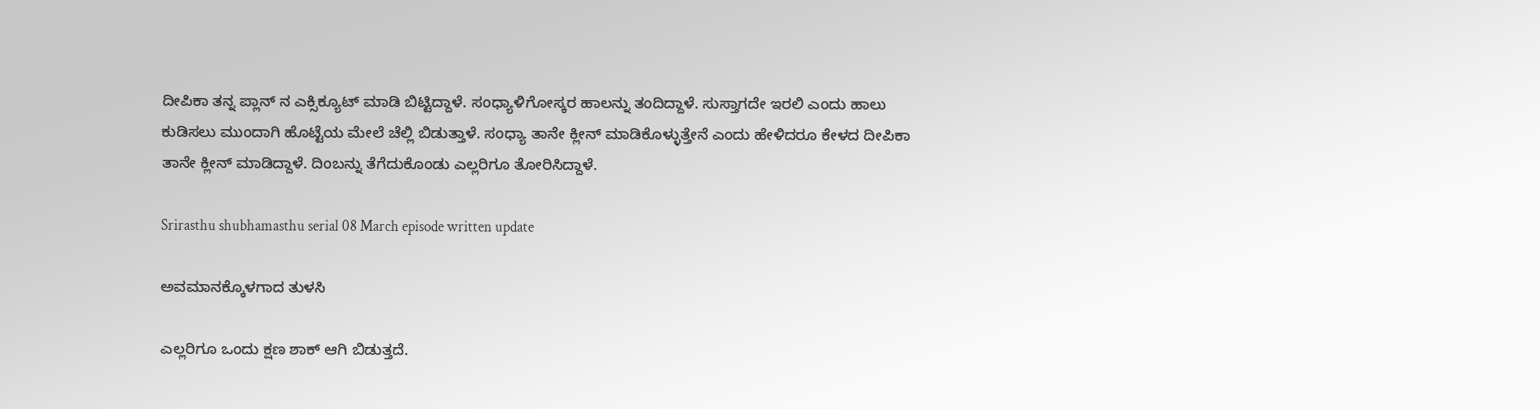ದೀಪಿಕಾ ತನ್ನ ಪ್ಲಾನ್ ನ ಎಕ್ಸಿಕ್ಯೂಟ್ ಮಾಡಿ ಬಿಟ್ಟಿದ್ದಾಳೆ. ಸಂಧ್ಯಾಳಿಗೋಸ್ಕರ ಹಾಲನ್ನು ತಂದಿದ್ದಾಳೆ. ಸುಸ್ತಾಗದೇ ಇರಲಿ ಎಂದು ಹಾಲು ಕುಡಿಸಲು ಮುಂದಾಗಿ ಹೊಟ್ಟೆಯ ಮೇಲೆ ಚೆಲ್ಲಿ ಬಿಡುತ್ತಾಳೆ. ಸಂಧ್ಯಾ ತಾನೇ ಕ್ಲೀನ್ ಮಾಡಿಕೊಳ್ಳುತ್ತೇನೆ ಎಂದು ಹೇಳಿದರೂ ಕೇಳದ ದೀಪಿಕಾ ತಾನೇ ಕ್ಲೀನ್ ಮಾಡಿದ್ದಾಳೆ. ದಿಂಬನ್ನು ತೆಗೆದುಕೊಂಡು ಎಲ್ಲರಿಗೂ ತೋರಿಸಿದ್ದಾಳೆ.

Srirasthu shubhamasthu serial 08 March episode written update

ಅವಮಾನಕ್ಕೊಳಗಾದ ತುಳಸಿ

ಎಲ್ಲರಿಗೂ ಒಂದು ಕ್ಷಣ ಶಾಕ್ ಆಗಿ ಬಿಡುತ್ತದೆ.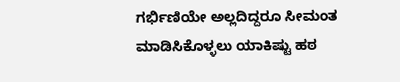ಗರ್ಭಿಣಿಯೇ ಅಲ್ಲದಿದ್ದರೂ ಸೀಮಂತ ಮಾಡಿಸಿಕೊಳ್ಳಲು ಯಾಕಿಷ್ಟು ಹಠ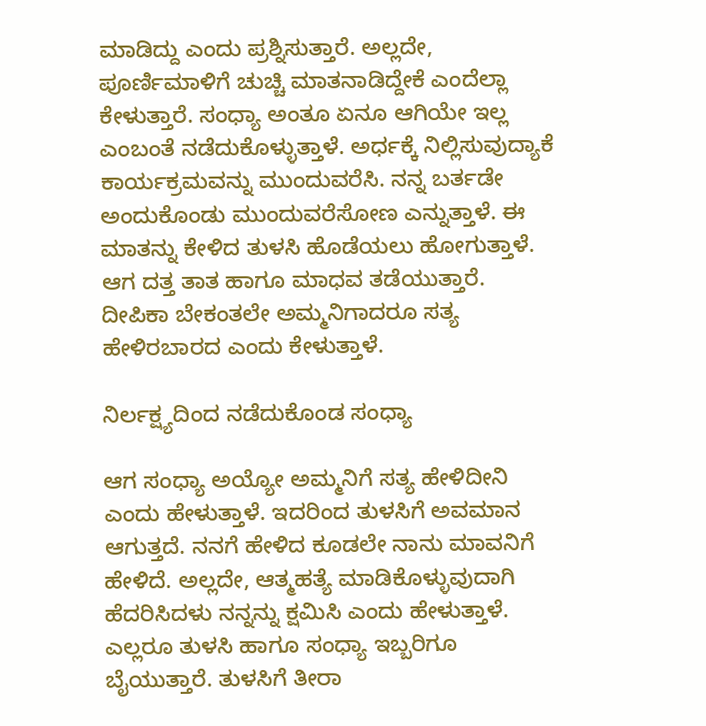ಮಾಡಿದ್ದು ಎಂದು ಪ್ರಶ್ನಿಸುತ್ತಾರೆ. ಅಲ್ಲದೇ, ಪೂರ್ಣಿಮಾಳಿಗೆ ಚುಚ್ಚಿ ಮಾತನಾಡಿದ್ದೇಕೆ ಎಂದೆಲ್ಲಾ ಕೇಳುತ್ತಾರೆ. ಸಂಧ್ಯಾ ಅಂತೂ ಏನೂ ಆಗಿಯೇ ಇಲ್ಲ ಎಂಬಂತೆ ನಡೆದುಕೊಳ್ಳುತ್ತಾಳೆ. ಅರ್ಧಕ್ಕೆ ನಿಲ್ಲಿಸುವುದ್ಯಾಕೆ ಕಾರ್ಯಕ್ರಮವನ್ನು ಮುಂದುವರೆಸಿ. ನನ್ನ ಬರ್ತಡೇ ಅಂದುಕೊಂಡು ಮುಂದುವರೆಸೋಣ ಎನ್ನುತ್ತಾಳೆ. ಈ ಮಾತನ್ನು ಕೇಳಿದ ತುಳಸಿ ಹೊಡೆಯಲು ಹೋಗುತ್ತಾಳೆ. ಆಗ ದತ್ತ ತಾತ ಹಾಗೂ ಮಾಧವ ತಡೆಯುತ್ತಾರೆ. ದೀಪಿಕಾ ಬೇಕಂತಲೇ ಅಮ್ಮನಿಗಾದರೂ ಸತ್ಯ ಹೇಳಿರಬಾರದ ಎಂದು ಕೇಳುತ್ತಾಳೆ.

ನಿರ್ಲಕ್ಷ್ಯದಿಂದ ನಡೆದುಕೊಂಡ ಸಂಧ್ಯಾ

ಆಗ ಸಂಧ್ಯಾ ಅಯ್ಯೋ ಅಮ್ಮನಿಗೆ ಸತ್ಯ ಹೇಳಿದೀನಿ ಎಂದು ಹೇಳುತ್ತಾಳೆ. ಇದರಿಂದ ತುಳಸಿಗೆ ಅವಮಾನ ಆಗುತ್ತದೆ. ನನಗೆ ಹೇಳಿದ ಕೂಡಲೇ ನಾನು ಮಾವನಿಗೆ ಹೇಳಿದೆ. ಅಲ್ಲದೇ, ಆತ್ಮಹತ್ಯೆ ಮಾಡಿಕೊಳ್ಳುವುದಾಗಿ ಹೆದರಿಸಿದಳು ನನ್ನನ್ನು ಕ್ಷಮಿಸಿ ಎಂದು ಹೇಳುತ್ತಾಳೆ. ಎಲ್ಲರೂ ತುಳಸಿ ಹಾಗೂ ಸಂಧ್ಯಾ ಇಬ್ಬರಿಗೂ ಬೈಯುತ್ತಾರೆ. ತುಳಸಿಗೆ ತೀರಾ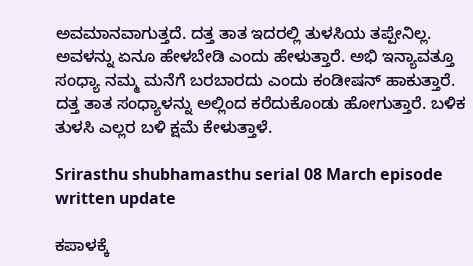ಅವಮಾನವಾಗುತ್ತದೆ. ದತ್ತ ತಾತ ಇದರಲ್ಲಿ ತುಳಸಿಯ ತಪ್ಪೇನಿಲ್ಲ. ಅವಳನ್ನು ಏನೂ ಹೇಳಬೇಡಿ ಎಂದು ಹೇಳುತ್ತಾರೆ. ಅಭಿ ಇನ್ಯಾವತ್ತೂ ಸಂಧ್ಯಾ ನಮ್ಮ ಮನೆಗೆ ಬರಬಾರದು ಎಂದು ಕಂಡೀಷನ್ ಹಾಕುತ್ತಾರೆ. ದತ್ತ ತಾತ ಸಂಧ್ಯಾಳನ್ನು ಅಲ್ಲಿಂದ ಕರೆದುಕೊಂಡು ಹೋಗುತ್ತಾರೆ. ಬಳಿಕ ತುಳಸಿ ಎಲ್ಲರ ಬಳಿ ಕ್ಷಮೆ ಕೇಳುತ್ತಾಳೆ.

Srirasthu shubhamasthu serial 08 March episode written update

ಕಪಾಳಕ್ಕೆ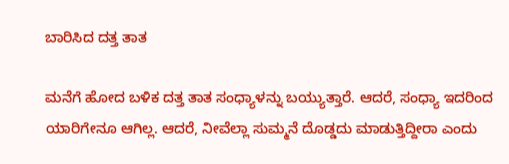ಬಾರಿಸಿದ ದತ್ತ ತಾತ

ಮನೆಗೆ ಹೋದ ಬಳಿಕ ದತ್ತ ತಾತ ಸಂಧ್ಯಾಳನ್ನು ಬಯ್ಯುತ್ತಾರೆ. ಆದರೆ, ಸಂಧ್ಯಾ ಇದರಿಂದ ಯಾರಿಗೇನೂ ಆಗಿಲ್ಲ. ಆದರೆ, ನೀವೆಲ್ಲಾ ಸುಮ್ಮನೆ ದೊಡ್ಡದು ಮಾಡುತ್ತಿದ್ದೀರಾ ಎಂದು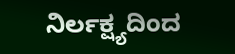ನಿರ್ಲಕ್ಷ್ಯದಿಂದ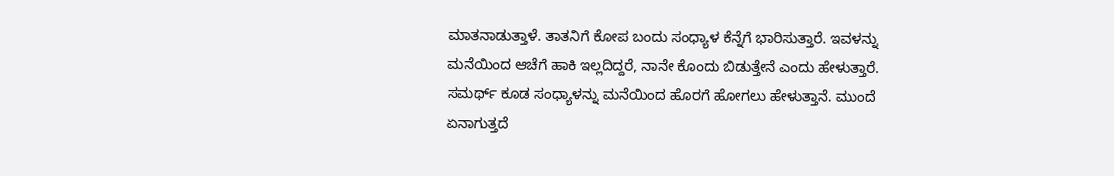ಮಾತನಾಡುತ್ತಾಳೆ. ತಾತನಿಗೆ ಕೋಪ ಬಂದು ಸಂಧ್ಯಾಳ ಕೆನ್ನೆಗೆ ಭಾರಿಸುತ್ತಾರೆ. ಇವಳನ್ನು ಮನೆಯಿಂದ ಆಚೆಗೆ ಹಾಕಿ ಇಲ್ಲದಿದ್ದರೆ, ನಾನೇ ಕೊಂದು ಬಿಡುತ್ತೇನೆ ಎಂದು ಹೇಳುತ್ತಾರೆ. ಸಮರ್ಥ್ ಕೂಡ ಸಂಧ್ಯಾಳನ್ನು ಮನೆಯಿಂದ ಹೊರಗೆ ಹೋಗಲು ಹೇಳುತ್ತಾನೆ. ಮುಂದೆ ಏನಾಗುತ್ತದೆ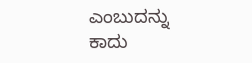ಎಂಬುದನ್ನು ಕಾದು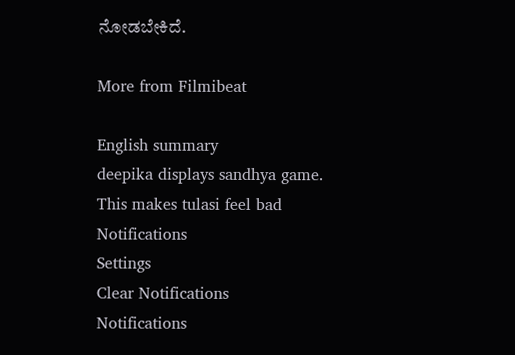ನೋಡಬೇಕಿದೆ.

More from Filmibeat

English summary
deepika displays sandhya game. This makes tulasi feel bad
Notifications
Settings
Clear Notifications
Notifications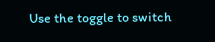Use the toggle to switch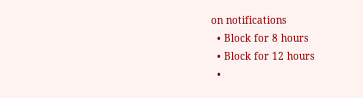on notifications
  • Block for 8 hours
  • Block for 12 hours
  •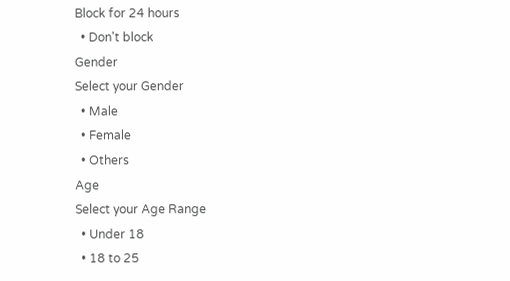Block for 24 hours
  • Don't block
Gender
Select your Gender
  • Male
  • Female
  • Others
Age
Select your Age Range
  • Under 18
  • 18 to 25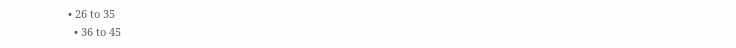• 26 to 35
  • 36 to 45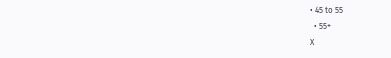• 45 to 55
  • 55+
X